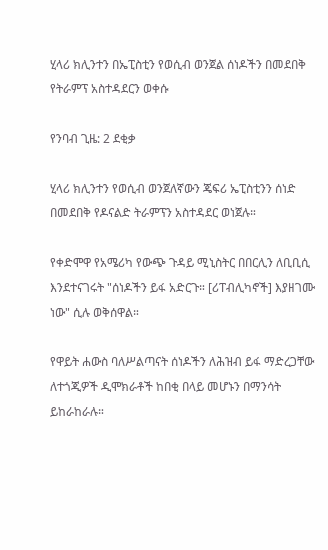ሂላሪ ክሊንተን በኤፒስቲን የወሲብ ወንጀል ሰነዶችን በመደበቅ የትራምፕ አስተዳደርን ወቀሱ

የንባብ ጊዜ: 2 ደቂቃ

ሂላሪ ክሊንተን የወሲብ ወንጀለኛውን ጄፍሪ ኤፒስቲንን ሰነድ በመደበቅ የዶናልድ ትራምፕን አስተዳደር ወነጀሉ።

የቀድሞዋ የአሜሪካ የውጭ ጉዳይ ሚኒስትር በበርሊን ለቢቢሲ እንደተናገሩት "ሰነዶችን ይፋ አድርጉ። [ሪፐብሊካኖች] እያዘገሙ ነው" ሲሉ ወቅሰዋል።

የዋይት ሐውስ ባለሥልጣናት ሰነዶችን ለሕዝብ ይፋ ማድረጋቸው ለተጎጂዎች ዲሞክራቶች ከበቂ በላይ መሆኑን በማንሳት ይከራከራሉ።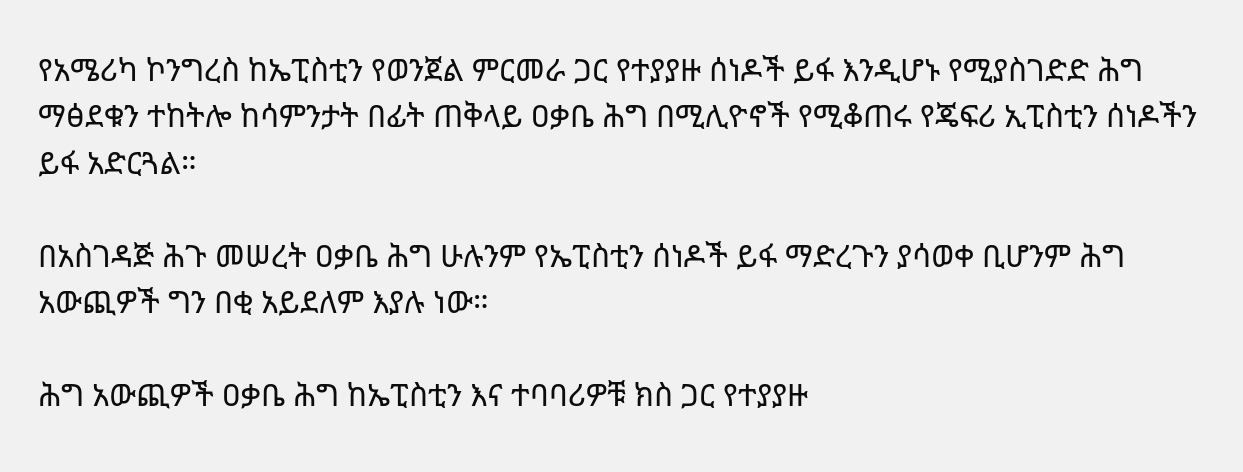የአሜሪካ ኮንግረስ ከኤፒስቲን የወንጀል ምርመራ ጋር የተያያዙ ሰነዶች ይፋ እንዲሆኑ የሚያስገድድ ሕግ ማፅደቁን ተከትሎ ከሳምንታት በፊት ጠቅላይ ዐቃቤ ሕግ በሚሊዮኖች የሚቆጠሩ የጄፍሪ ኢፒስቲን ሰነዶችን ይፋ አድርጓል።

በአስገዳጅ ሕጉ መሠረት ዐቃቤ ሕግ ሁሉንም የኤፒስቲን ሰነዶች ይፋ ማድረጉን ያሳወቀ ቢሆንም ሕግ አውጪዎች ግን በቂ አይደለም እያሉ ነው።

ሕግ አውጪዎች ዐቃቤ ሕግ ከኤፒስቲን እና ተባባሪዎቹ ክስ ጋር የተያያዙ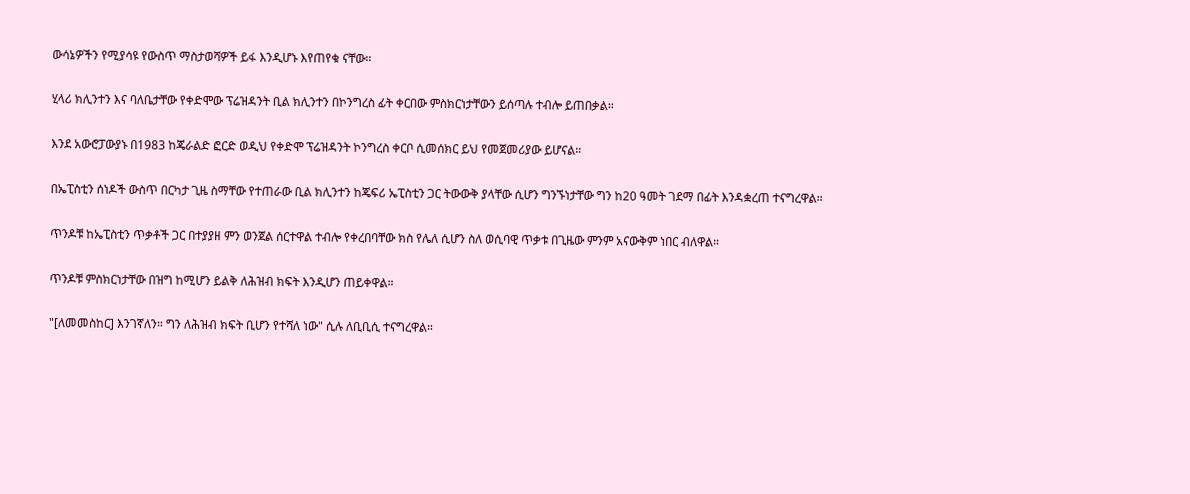ውሳኔዎችን የሚያሳዩ የውስጥ ማስታወሻዎች ይፋ እንዲሆኑ እየጠየቁ ናቸው።

ሂላሪ ክሊንተን እና ባለቤታቸው የቀድሞው ፕሬዝዳንት ቢል ክሊንተን በኮንግረስ ፊት ቀርበው ምስክርነታቸውን ይሰጣሉ ተብሎ ይጠበቃል።

እንደ አውሮፓውያኑ በ1983 ከጄራልድ ፎርድ ወዲህ የቀድሞ ፕሬዝዳንት ኮንግረስ ቀርቦ ሲመሰክር ይህ የመጀመሪያው ይሆናል።

በኤፒስቲን ሰነዶች ውስጥ በርካታ ጊዜ ስማቸው የተጠራው ቢል ክሊንተን ከጄፍሪ ኤፒስቲን ጋር ትውውቅ ያላቸው ሲሆን ግንኙነታቸው ግን ከ20 ዓመት ገደማ በፊት እንዳቋረጠ ተናግረዋል።

ጥንዶቹ ከኤፒስቲን ጥቃቶች ጋር በተያያዘ ምን ወንጀል ሰርተዋል ተብሎ የቀረበባቸው ክስ የሌለ ሲሆን ስለ ወሲባዊ ጥቃቱ በጊዜው ምንም አናውቅም ነበር ብለዋል።

ጥንዶቹ ምስክርነታቸው በዝግ ከሚሆን ይልቅ ለሕዝብ ክፍት እንዲሆን ጠይቀዋል።

"[ለመመስከር] እንገኛለን። ግን ለሕዝብ ክፍት ቢሆን የተሻለ ነው" ሲሉ ለቢቢሲ ተናግረዋል።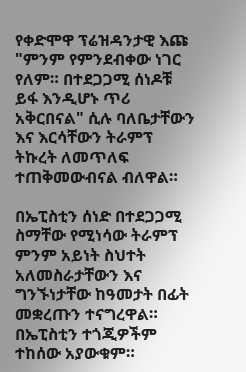የቀድሞዋ ፕሬዝዳንታዊ እጩ "ምንም የምንደብቀው ነገር የለም። በተደጋጋሚ ሰነዶቹ ይፋ እንዲሆኑ ጥሪ አቅርበናል" ሲሉ ባለቤታቸውን እና እርሳቸውን ትራምፕ ትኩረት ለመጥለፍ ተጠቅመውብናል ብለዋል።

በኤፒስቲን ሰነድ በተደጋጋሚ ስማቸው የሚነሳው ትራምፕ ምንም አይነት ስህተት አለመስራታቸውን እና ግንኙነታቸው ከዓመታት በፊት መቋረጡን ተናግረዋል። በኤፒስቲን ተጎጂዎችም ተከሰው አያውቁም።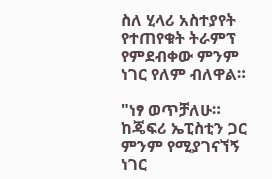ስለ ሂላሪ አስተያየት የተጠየቁት ትራምፕ የምደብቀው ምንም ነገር የለም ብለዋል።

"ነፃ ወጥቻለሁ። ከጄፍሪ ኤፒስቲን ጋር ምንም የሚያገናኘኝ ነገር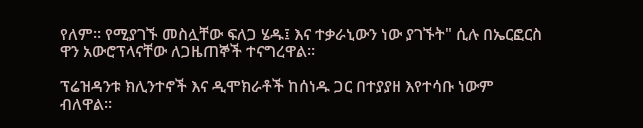የለም። የሚያገኙ መስሏቸው ፍለጋ ሄዱ፤ እና ተቃራኒውን ነው ያገኙት" ሲሉ በኤርፎርስ ዋን አውሮፕላናቸው ለጋዜጠኞች ተናግረዋል።

ፕሬዝዳንቱ ክሊንተኖች እና ዲሞክራቶች ከሰነዱ ጋር በተያያዘ እየተሳቡ ነውም ብለዋል።